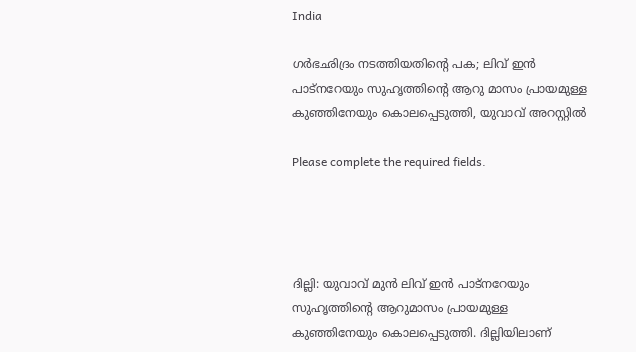India

ഗര്‍ഭഛിദ്രം നടത്തിയതിന്‍റെ പക; ലിവ് ഇൻ പാട്നറേയും സുഹൃത്തിന്‍റെ ആറു മാസം പ്രായമുള്ള കുഞ്ഞിനേയും കൊലപ്പെടുത്തി, യുവാവ് അറസ്റ്റിൽ

Please complete the required fields.




ദില്ലി: യുവാവ് മുന്‍ ലിവ് ഇന്‍ പാട്നറേയും സുഹൃത്തിന്‍റെ ആറുമാസം പ്രായമുള്ള കുഞ്ഞിനേയും കൊലപ്പെടുത്തി. ദില്ലിയിലാണ്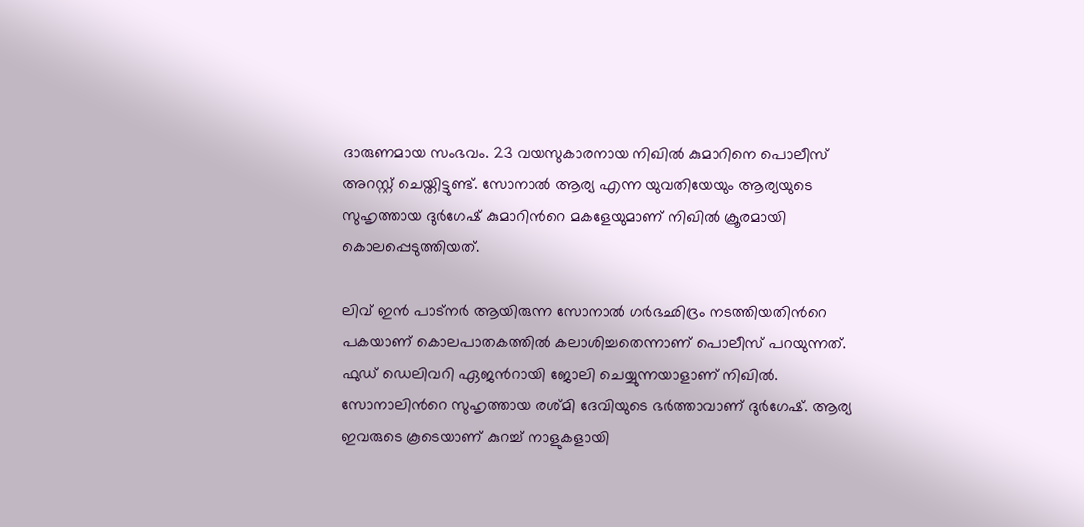ദാരുണമായ സംഭവം. 23 വയസുകാരനായ നിഖില്‍ കുമാറിനെ പൊലീസ് അറസ്റ്റ് ചെയ്തിട്ടുണ്ട്. സോനാല്‍ ആര്യ എന്ന യുവതിയേയും ആര്യയുടെ സുഹൃത്തായ ദുര്‍ഗേഷ് കുമാറിന്‍റെ മകളേയുമാണ് നിഖില്‍ ക്രൂരമായി കൊലപ്പെടുത്തിയത്.

ലിവ് ഇന്‍ പാട്നര്‍ ആയിരുന്ന സോനാല്‍ ഗര്‍ഭഛിദ്രം നടത്തിയതിന്‍റെ പകയാണ് കൊലപാതകത്തില്‍ കലാശിച്ചതെന്നാണ് പൊലീസ് പറയുന്നത്. ഫുഡ് ഡെലിവറി ഏജന്‍റായി ജോലി ചെയ്യുന്നയാളാണ് നിഖില്‍. സോനാലിന്‍റെ സുഹൃത്തായ രശ്മി ദേവിയുടെ ഭര്‍ത്താവാണ് ദുര്‍ഗേഷ്. ആര്യ ഇവരുടെ കൂടെയാണ് കുറച്ച് നാളുകളായി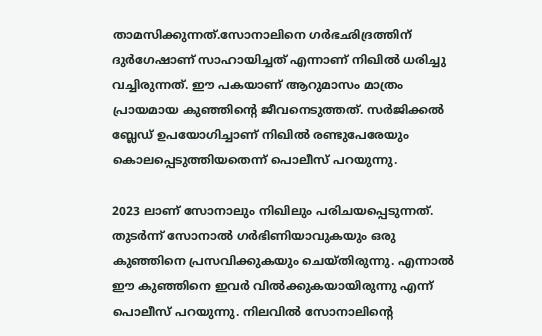താമസിക്കുന്നത്.സോനാലിനെ ഗര്‍ഭഛിദ്രത്തിന് ദുര്‍ഗേഷാണ് സാഹായിച്ചത് എന്നാണ് നിഖില്‍ ധരിച്ചു വച്ചിരുന്നത്. ഈ പകയാണ് ആറുമാസം മാത്രം പ്രായമായ കുഞ്ഞിന്‍റെ ജീവനെടുത്തത്. സര്‍ജിക്കല്‍ ബ്ലേഡ് ഉപയോഗിച്ചാണ് നിഖില്‍ രണ്ടുപേരേയും കൊലപ്പെടുത്തിയതെന്ന് പൊലീസ് പറയുന്നു.

2023 ലാണ് സോനാലും നിഖിലും പരിചയപ്പെടുന്നത്. തുടര്‍ന്ന് സോനാല്‍ ഗര്‍ഭിണിയാവുകയും ഒരു കുഞ്ഞിനെ പ്രസവിക്കുകയും ചെയ്തിരുന്നു. എന്നാല്‍ ഈ കുഞ്ഞിനെ ഇവര്‍ വില്‍ക്കുകയായിരുന്നു എന്ന് പൊലീസ് പറയുന്നു. നിലവില്‍ സോനാലിന്‍റെ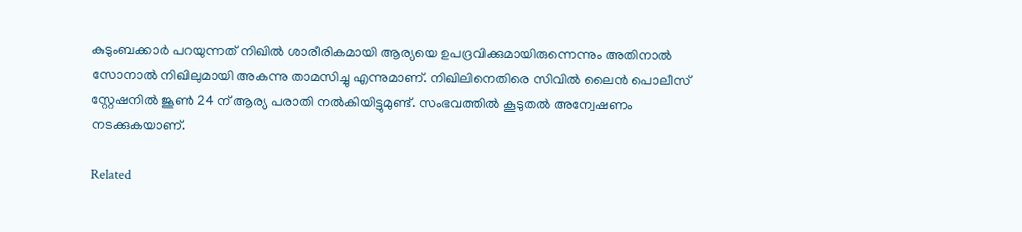കുടുംബക്കാര്‍ പറയുന്നത് നിഖില്‍ ശാരീരികമായി ആര്യയെ ഉപദ്രവിക്കുമായിരുന്നെന്നും അതിനാല്‍ സോനാല്‍ നിഖിലുമായി അകന്നു താമസിച്ചു എന്നുമാണ്. നിഖിലിനെതിരെ സിവില്‍ ലൈന്‍ പൊലീസ് സ്റ്റേഷനില്‍ ജൂണ്‍ 24 ന് ആര്യ പരാതി നല്‍കിയിട്ടുമുണ്ട്. സംഭവത്തില്‍ കൂടുതല്‍ അന്വേഷണം നടക്കുകയാണ്.

Related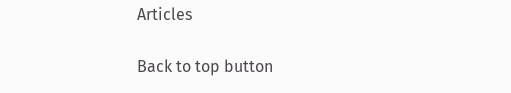Articles

Back to top button